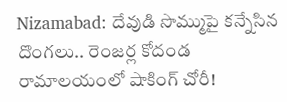Nizamabad: దేవుడి సొమ్ముపై కన్నేసిన దొంగలు.. రెంజర్ల కోదండ రామాలయంలో షాకింగ్ చోరీ!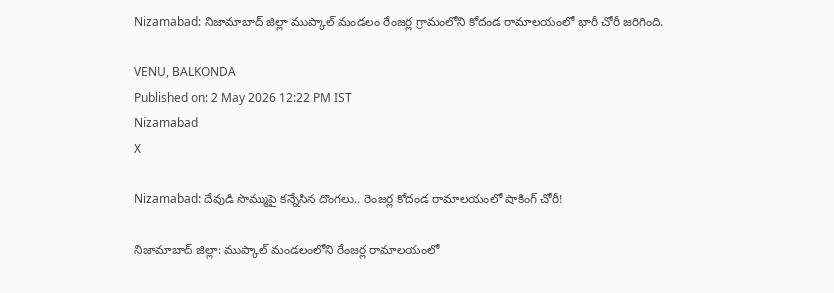Nizamabad: నిజామాబాద్ జిల్లా ముప్కాల్ మండలం రేంజర్ల గ్రామంలోని కోదండ రామాలయంలో భారీ చోరీ జరిగింది.

VENU, BALKONDA
Published on: 2 May 2026 12:22 PM IST
Nizamabad
X

Nizamabad: దేవుడి సొమ్ముపై కన్నేసిన దొంగలు.. రెంజర్ల కోదండ రామాలయంలో షాకింగ్ చోరీ!

నిజామాబాద్ జిల్లా: ముప్కాల్ మండలంలోని రేంజర్ల రామాలయంలో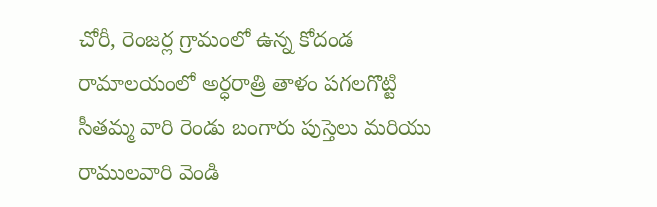చోరీ, రెంజర్ల గ్రామంలో ఉన్న కోదండ రామాలయంలో అర్ధరాత్రి తాళం పగలగొట్టి సీతమ్మ వారి రెండు బంగారు పుస్తెలు మరియు రాములవారి వెండి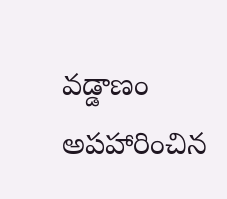వడ్డాణం అపహారించిన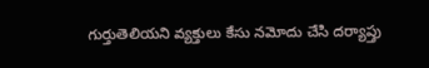గుర్తుతెలియని వ్యక్తులు కేసు నమోదు చేసి దర్యాప్తు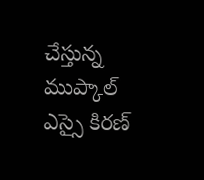చేస్తున్న ముప్కాల్ ఎస్సై కిరణ్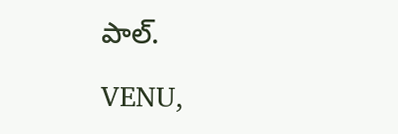పాల్.

VENU,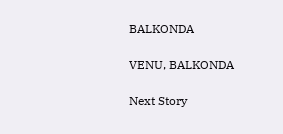BALKONDA

VENU, BALKONDA

Next Story